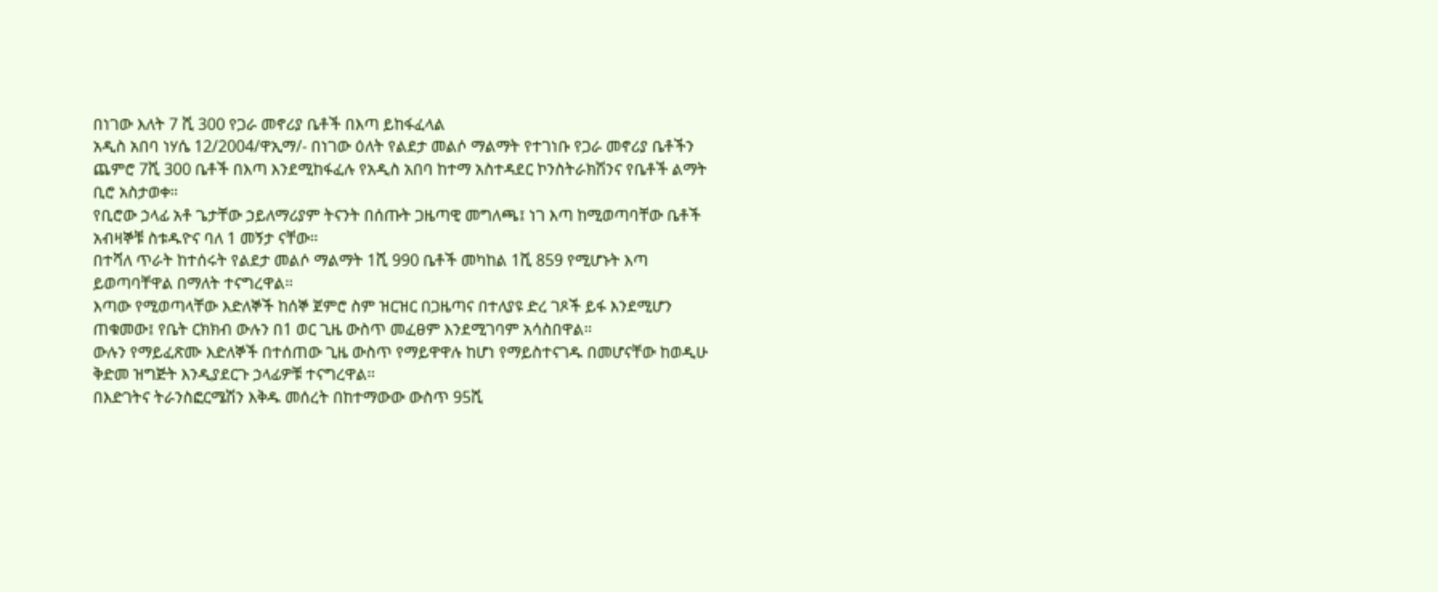በነገው እለት 7 ሺ 300 የጋራ መኖሪያ ቤቶች በእጣ ይከፋፈላል
አዲስ አበባ ነሃሴ 12/2004/ዋኢማ/- በነገው ዕለት የልደታ መልሶ ማልማት የተገነቡ የጋራ መኖሪያ ቤቶችን ጨምሮ 7ሺ 300 ቤቶች በእጣ እንደሚከፋፈሉ የአዲስ አበባ ከተማ አስተዳደር ኮንስትራክሽንና የቤቶች ልማት ቢሮ አስታወቀ።
የቢሮው ኃላፊ አቶ ጌታቸው ኃይለማሪያም ትናንት በሰጡት ጋዜጣዊ መግለጫ፤ ነገ እጣ ከሚወጣባቸው ቤቶች አብዛኞቹ ስቱዱዮና ባለ 1 መኝታ ናቸው።
በተሻለ ጥራት ከተሰሩት የልደታ መልሶ ማልማት 1ሺ 990 ቤቶች መካከል 1ሺ 859 የሚሆኑት እጣ ይወጣባቸዋል በማለት ተናግረዋል።
እጣው የሚወጣላቸው እድለኞች ከሰኞ ጀምሮ ስም ዝርዝር በጋዜጣና በተለያዩ ድረ ገጾች ይፋ እንደሚሆን ጠቁመው፤ የቤት ርክክብ ውሉን በ1 ወር ጊዜ ውስጥ መፈፀም እንደሚገባም አሳስበዋል።
ውሉን የማይፈጽሙ እድለኞች በተሰጠው ጊዜ ውስጥ የማይዋዋሉ ከሆነ የማይስተናገዱ በመሆናቸው ከወዲሁ ቅድመ ዝግጅት እንዲያደርጉ ኃላፊዎቹ ተናግረዋል።
በእድገትና ትራንስፎርሜሽን እቅዱ መሰረት በከተማውው ውስጥ 95ሺ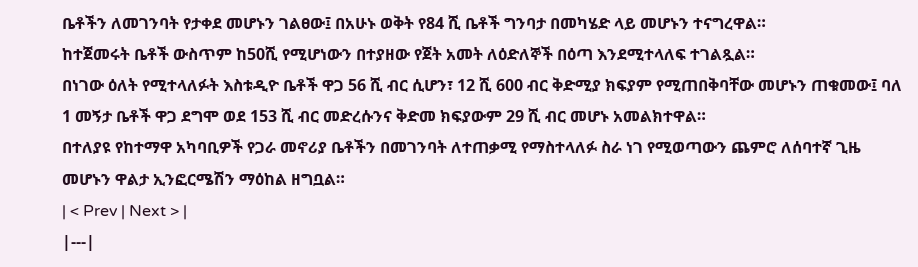ቤቶችን ለመገንባት የታቀደ መሆኑን ገልፀው፤ በአሁኑ ወቅት የ84 ሺ ቤቶች ግንባታ በመካሄድ ላይ መሆኑን ተናግረዋል።
ከተጀመሩት ቤቶች ውስጥም ከ50ሺ የሚሆነውን በተያዘው የጀት አመት ለዕድለኞች በዕጣ እንደሚተላለፍ ተገልጿል።
በነገው ዕለት የሚተላለፉት እስቱዲዮ ቤቶች ዋጋ 56 ሺ ብር ሲሆን፣ 12 ሺ 600 ብር ቅድሚያ ክፍያም የሚጠበቅባቸው መሆኑን ጠቁመው፤ ባለ 1 መኝታ ቤቶች ዋጋ ደግሞ ወደ 153 ሺ ብር መድረሱንና ቅድመ ክፍያውም 29 ሺ ብር መሆኑ አመልክተዋል።
በተለያዩ የከተማዋ አካባቢዎች የጋራ መኖሪያ ቤቶችን በመገንባት ለተጠቃሚ የማስተላለፉ ስራ ነገ የሚወጣውን ጨምሮ ለሰባተኛ ጊዜ መሆኑን ዋልታ ኢንፎርሜሽን ማዕከል ዘግቧል።
| < Prev | Next > |
|---|